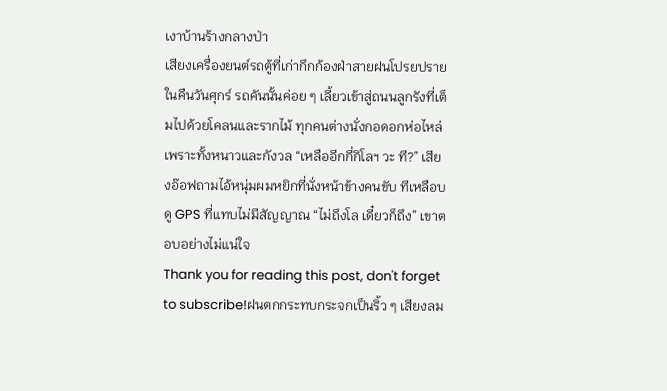เงาบ้านร้างกลางป่า
เสียงเครื่องยนต์รถตู้ที่เก่ากึกก้องฝ่าสายฝนโปรยปรายในคืนวันศุกร์ รถคันนั้นค่อย ๆ เลี้ยวเข้าสู่ถนนลูกรังที่เต็มไปด้วยโคลนและรากไม้ ทุกคนต่างนั่งกอดอกห่อไหล่เพราะทั้งหนาวและกังวล “เหลืออีกกี่กิโลฯ วะ ที?” เสียงอ๊อฟถามไอ้หนุ่มผมหยิกที่นั่งหน้าข้างคนขับ ทีเหลือบดู GPS ที่แทบไม่มีสัญญาณ “ไม่ถึงโล เดี๋ยวก็ถึง” เขาตอบอย่างไม่แน่ใจ
Thank you for reading this post, don't forget to subscribe!ฝนตกกระทบกระจกเป็นริ้ว ๆ เสียงลม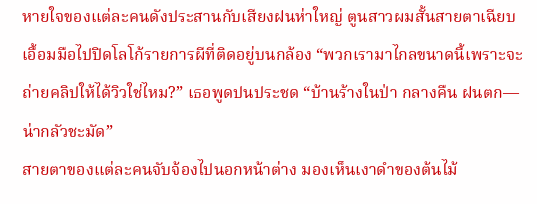หายใจของแต่ละคนดังประสานกับเสียงฝนห่าใหญ่ ตูนสาวผมสั้นสายตาเฉียบเอื้อมมือไปปิดโลโก้รายการผีที่ติดอยู่บนกล้อง “พวกเรามาไกลขนาดนี้เพราะจะถ่ายคลิปให้ได้วิวใช่ไหม?” เธอพูดปนประชด “บ้านร้างในป่า กลางคืน ฝนตก—น่ากลัวชะมัด”
สายตาของแต่ละคนจับจ้องไปนอกหน้าต่าง มองเห็นเงาดำของต้นไม้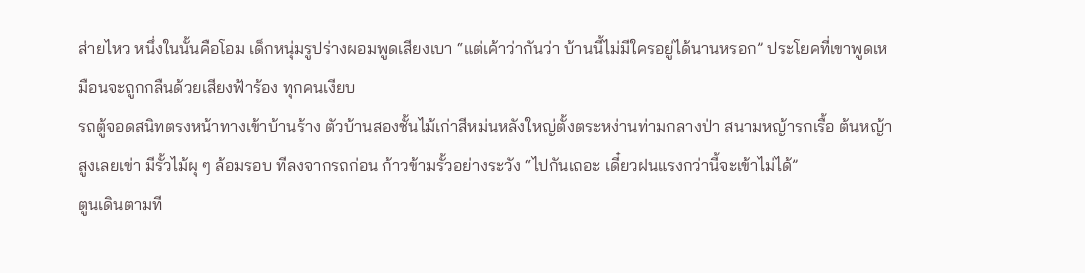ส่ายไหว หนึ่งในนั้นคือโอม เด็กหนุ่มรูปร่างผอมพูดเสียงเบา “แต่เค้าว่ากันว่า บ้านนี้ไม่มีใครอยู่ได้นานหรอก” ประโยคที่เขาพูดเหมือนจะถูกกลืนด้วยเสียงฟ้าร้อง ทุกคนเงียบ
รถตู้จอดสนิทตรงหน้าทางเข้าบ้านร้าง ตัวบ้านสองชั้นไม้เก่าสีหม่นหลังใหญ่ตั้งตระหง่านท่ามกลางป่า สนามหญ้ารกเรื้อ ต้นหญ้าสูงเลยเข่า มีรั้วไม้ผุ ๆ ล้อมรอบ ทีลงจากรถก่อน ก้าวข้ามรั้วอย่างระวัง “ไปกันเถอะ เดี๋ยวฝนแรงกว่านี้จะเข้าไม่ได้”
ตูนเดินตามที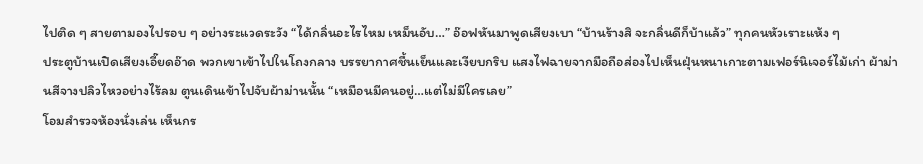ไปติด ๆ สายตามองไปรอบ ๆ อย่างระแวดระวัง “ได้กลิ่นอะไรไหม เหม็นอับ…” อ๊อฟหันมาพูดเสียงเบา “บ้านร้างสิ จะกลิ่นดีก็บ้าแล้ว” ทุกคนหัวเราะแห้ง ๆ
ประตูบ้านเปิดเสียงเอี๊ยดอ๊าด พวกเขาเข้าไปในโถงกลาง บรรยากาศชื้นเย็นและเงียบกริบ แสงไฟฉายจากมือถือส่องไปเห็นฝุ่นหนาเกาะตามเฟอร์นิเจอร์ไม้เก่า ผ้าม่านสีจางปลิวไหวอย่างไร้ลม ตูนเดินเข้าไปจับผ้าม่านนั้น “เหมือนมีคนอยู่…แต่ไม่มีใครเลย”
โอมสำรวจห้องนั่งเล่น เห็นกร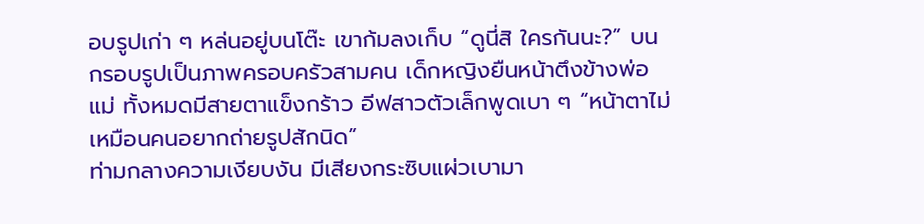อบรูปเก่า ๆ หล่นอยู่บนโต๊ะ เขาก้มลงเก็บ “ดูนี่สิ ใครกันนะ?” บนกรอบรูปเป็นภาพครอบครัวสามคน เด็กหญิงยืนหน้าตึงข้างพ่อแม่ ทั้งหมดมีสายตาแข็งกร้าว อีฟสาวตัวเล็กพูดเบา ๆ “หน้าตาไม่เหมือนคนอยากถ่ายรูปสักนิด”
ท่ามกลางความเงียบงัน มีเสียงกระซิบแผ่วเบามา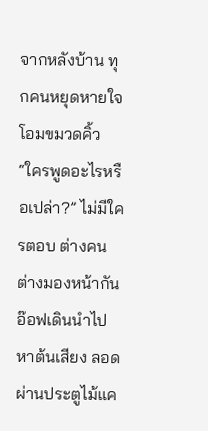จากหลังบ้าน ทุกคนหยุดหายใจ โอมขมวดคิ้ว “ใครพูดอะไรหรือเปล่า?” ไม่มีใครตอบ ต่างคนต่างมองหน้ากัน
อ๊อฟเดินนำไปหาต้นเสียง ลอดผ่านประตูไม้แค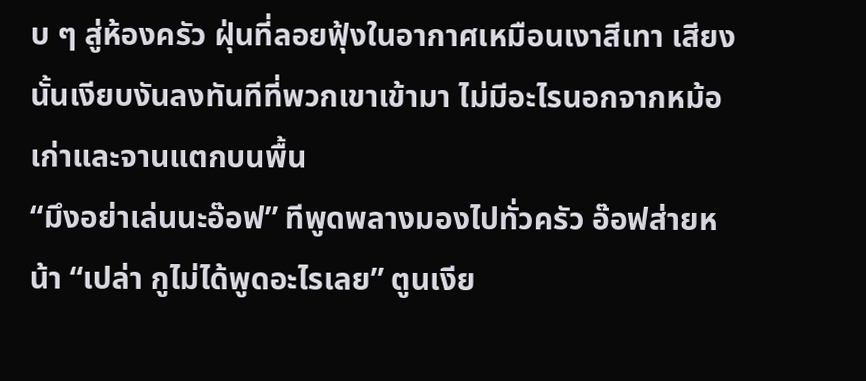บ ๆ สู่ห้องครัว ฝุ่นที่ลอยฟุ้งในอากาศเหมือนเงาสีเทา เสียงนั้นเงียบงันลงทันทีที่พวกเขาเข้ามา ไม่มีอะไรนอกจากหม้อเก่าและจานแตกบนพื้น
“มึงอย่าเล่นนะอ๊อฟ” ทีพูดพลางมองไปทั่วครัว อ๊อฟส่ายหน้า “เปล่า กูไม่ได้พูดอะไรเลย” ตูนเงีย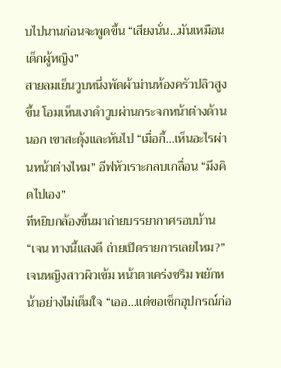บไปนานก่อนจะพูดขึ้น “เสียงนั่น…มันเหมือนเด็กผู้หญิง”
สายลมเย็นวูบหนึ่งพัดผ้าม่านห้องครัวปลิวสูงขึ้น โอมเห็นเงาดำวูบผ่านกระจกหน้าต่างด้านนอก เขาสะดุ้งและหันไป “เมื่อกี้…เห็นอะไรผ่านหน้าต่างไหม” อีฟหัวเราะกลบเกลื่อน “มึงคิดไปเอง”
ทีหยิบกล้องขึ้นมาถ่ายบรรยากาศรอบบ้าน “เจน ทางนี้แสงดี ถ่ายเปิดรายการเลยไหม?” เจนหญิงสาวผิวเข้ม หน้าตาเคร่งขรึม พยักหน้าอย่างไม่เต็มใจ “เออ…แต่ขอเช็กอุปกรณ์ก่อ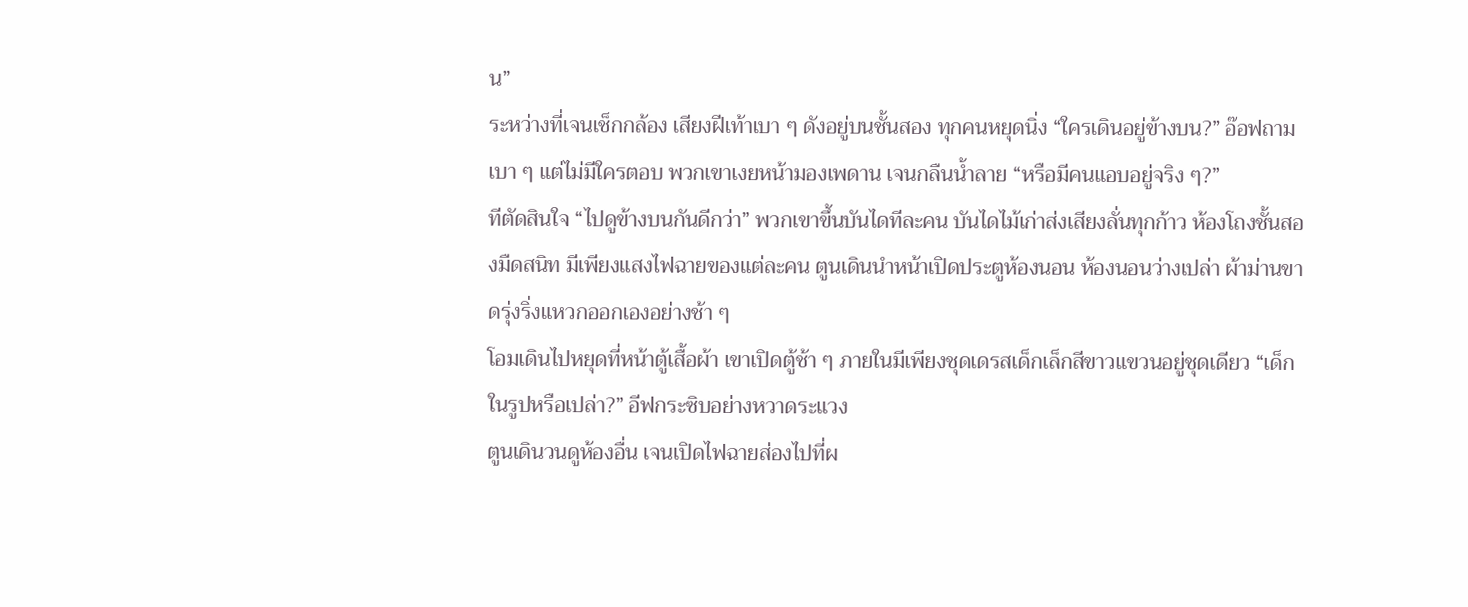น”
ระหว่างที่เจนเช็กกล้อง เสียงฝีเท้าเบา ๆ ดังอยู่บนชั้นสอง ทุกคนหยุดนิ่ง “ใครเดินอยู่ข้างบน?” อ๊อฟถามเบา ๆ แต่ไม่มีใครตอบ พวกเขาเงยหน้ามองเพดาน เจนกลืนน้ำลาย “หรือมีคนแอบอยู่จริง ๆ?”
ทีตัดสินใจ “ไปดูข้างบนกันดีกว่า” พวกเขาขึ้นบันไดทีละคน บันไดไม้เก่าส่งเสียงลั่นทุกก้าว ห้องโถงชั้นสองมืดสนิท มีเพียงแสงไฟฉายของแต่ละคน ตูนเดินนำหน้าเปิดประตูห้องนอน ห้องนอนว่างเปล่า ผ้าม่านขาดรุ่งริ่งแหวกออกเองอย่างช้า ๆ
โอมเดินไปหยุดที่หน้าตู้เสื้อผ้า เขาเปิดตู้ช้า ๆ ภายในมีเพียงชุดเดรสเด็กเล็กสีขาวแขวนอยู่ชุดเดียว “เด็กในรูปหรือเปล่า?” อีฟกระซิบอย่างหวาดระแวง
ตูนเดินวนดูห้องอื่น เจนเปิดไฟฉายส่องไปที่ผ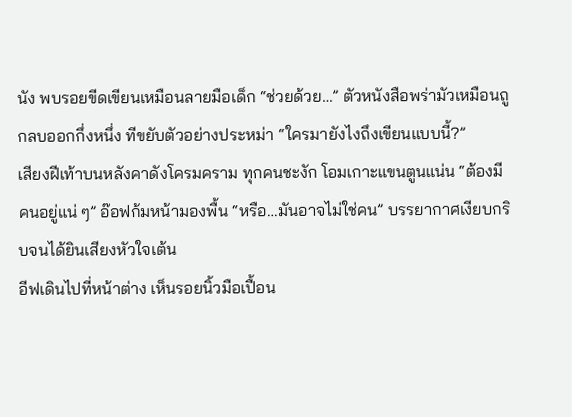นัง พบรอยขีดเขียนเหมือนลายมือเด็ก “ช่วยด้วย…” ตัวหนังสือพร่ามัวเหมือนถูกลบออกกึ่งหนึ่ง ทีขยับตัวอย่างประหม่า “ใครมายังไงถึงเขียนแบบนี้?”
เสียงฝีเท้าบนหลังคาดังโครมคราม ทุกคนชะงัก โอมเกาะแขนตูนแน่น “ต้องมีคนอยู่แน่ ๆ” อ๊อฟก้มหน้ามองพื้น “หรือ…มันอาจไม่ใช่คน” บรรยากาศเงียบกริบจนได้ยินเสียงหัวใจเต้น
อีฟเดินไปที่หน้าต่าง เห็นรอยนิ้วมือเปื้อน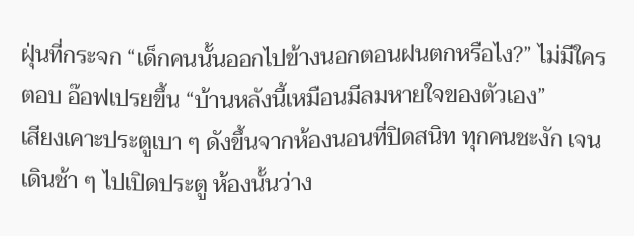ฝุ่นที่กระจก “เด็กคนนั้นออกไปข้างนอกตอนฝนตกหรือไง?” ไม่มีใครตอบ อ๊อฟเปรยขึ้น “บ้านหลังนี้เหมือนมีลมหายใจของตัวเอง”
เสียงเคาะประตูเบา ๆ ดังขึ้นจากห้องนอนที่ปิดสนิท ทุกคนชะงัก เจนเดินช้า ๆ ไปเปิดประตู ห้องนั้นว่าง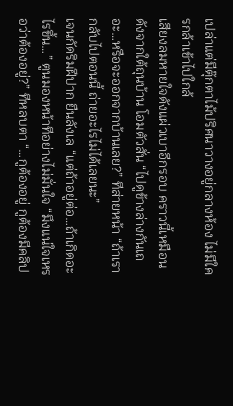เปล่าแต่มีตุ๊กตาไม้ปริศนาวางอยู่กลางห้อง ไม่มีใครกล้าเข้าไปใกล้
เสียงลมหายใจดังแผ่วเบาอีกรอบ คราวนี้เหมือนดังจากใต้ถุนบ้าน โอมตัวสั่น “ไปดูข้างล่างกันเถอะ…หรือจะออกจากบ้านเลย?” ทีส่ายหน้า “ถ้าเรากลับไปตอนนี้ ถ่ายอะไรไม่ได้เลยนะ”
เจนกัดริมฝีปาก ยืนลังเล “แต่ถ้าอยู่ต่อ…ถ้าเกิดอะไรขึ้น…” ตูนมองหน้าทีอย่างไม่มั่นใจ “มึงแน่ใจเหรอว่าต้องอยู่?” ทีหลบตา “…กูต้องอยู่ กูต้องมีคลิป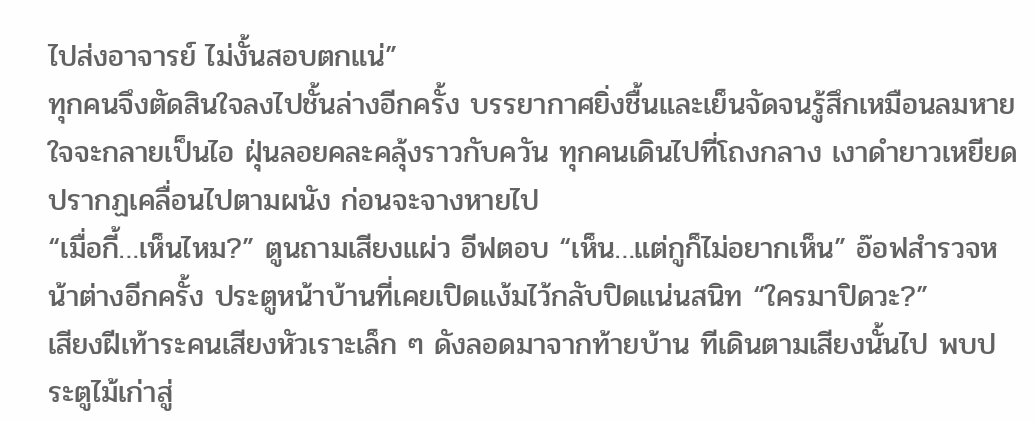ไปส่งอาจารย์ ไม่งั้นสอบตกแน่”
ทุกคนจึงตัดสินใจลงไปชั้นล่างอีกครั้ง บรรยากาศยิ่งชื้นและเย็นจัดจนรู้สึกเหมือนลมหายใจจะกลายเป็นไอ ฝุ่นลอยคละคลุ้งราวกับควัน ทุกคนเดินไปที่โถงกลาง เงาดำยาวเหยียดปรากฏเคลื่อนไปตามผนัง ก่อนจะจางหายไป
“เมื่อกี้…เห็นไหม?” ตูนถามเสียงแผ่ว อีฟตอบ “เห็น…แต่กูก็ไม่อยากเห็น” อ๊อฟสำรวจหน้าต่างอีกครั้ง ประตูหน้าบ้านที่เคยเปิดแง้มไว้กลับปิดแน่นสนิท “ใครมาปิดวะ?”
เสียงฝีเท้าระคนเสียงหัวเราะเล็ก ๆ ดังลอดมาจากท้ายบ้าน ทีเดินตามเสียงนั้นไป พบประตูไม้เก่าสู่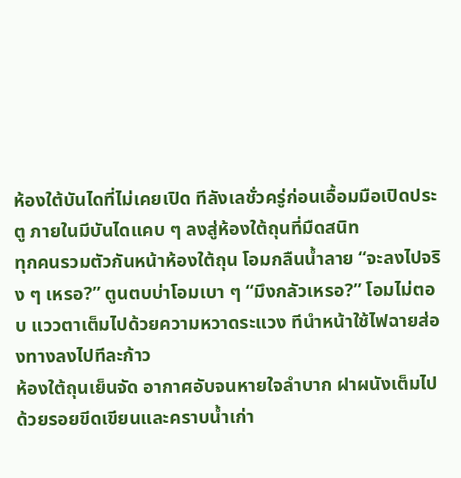ห้องใต้บันไดที่ไม่เคยเปิด ทีลังเลชั่วครู่ก่อนเอื้อมมือเปิดประตู ภายในมีบันไดแคบ ๆ ลงสู่ห้องใต้ถุนที่มืดสนิท
ทุกคนรวมตัวกันหน้าห้องใต้ถุน โอมกลืนน้ำลาย “จะลงไปจริง ๆ เหรอ?” ตูนตบบ่าโอมเบา ๆ “มึงกลัวเหรอ?” โอมไม่ตอบ แววตาเต็มไปด้วยความหวาดระแวง ทีนำหน้าใช้ไฟฉายส่องทางลงไปทีละก้าว
ห้องใต้ถุนเย็นจัด อากาศอับจนหายใจลำบาก ฝาผนังเต็มไปด้วยรอยขีดเขียนและคราบน้ำเก่า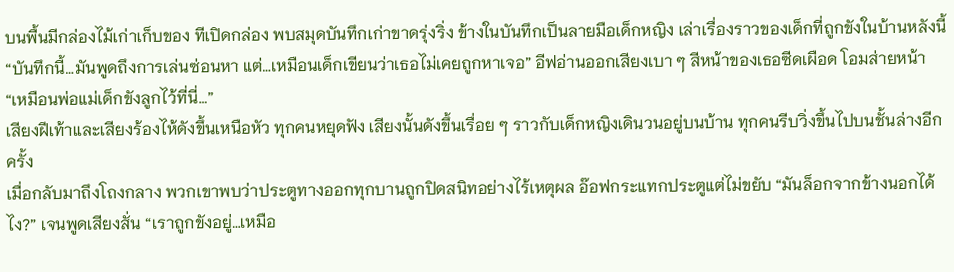บนพื้นมีกล่องไม้เก่าเก็บของ ทีเปิดกล่อง พบสมุดบันทึกเก่าขาดรุ่งริ่ง ข้างในบันทึกเป็นลายมือเด็กหญิง เล่าเรื่องราวของเด็กที่ถูกขังในบ้านหลังนี้
“บันทึกนี้…มันพูดถึงการเล่นซ่อนหา แต่…เหมือนเด็กเขียนว่าเธอไม่เคยถูกหาเจอ” อีฟอ่านออกเสียงเบา ๆ สีหน้าของเธอซีดเผือด โอมส่ายหน้า “เหมือนพ่อแม่เด็กขังลูกไว้ที่นี่…”
เสียงฝีเท้าและเสียงร้องไห้ดังขึ้นเหนือหัว ทุกคนหยุดฟัง เสียงนั้นดังขึ้นเรื่อย ๆ ราวกับเด็กหญิงเดินวนอยู่บนบ้าน ทุกคนรีบวิ่งขึ้นไปบนชั้นล่างอีกครั้ง
เมื่อกลับมาถึงโถงกลาง พวกเขาพบว่าประตูทางออกทุกบานถูกปิดสนิทอย่างไร้เหตุผล อ๊อฟกระแทกประตูแต่ไม่ขยับ “มันล็อกจากข้างนอกได้ไง?” เจนพูดเสียงสั่น “เราถูกขังอยู่…เหมือ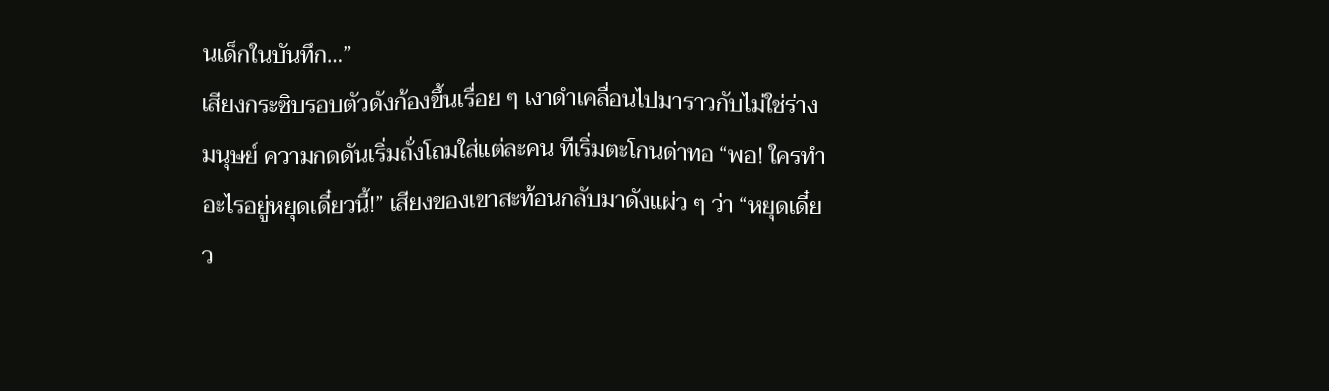นเด็กในบันทึก…”
เสียงกระซิบรอบตัวดังก้องขึ้นเรื่อย ๆ เงาดำเคลื่อนไปมาราวกับไม่ใช่ร่างมนุษย์ ความกดดันเริ่มถั่งโถมใส่แต่ละคน ทีเริ่มตะโกนด่าทอ “พอ! ใครทำอะไรอยู่หยุดเดี๋ยวนี้!” เสียงของเขาสะท้อนกลับมาดังแผ่ว ๆ ว่า “หยุดเดี๋ยว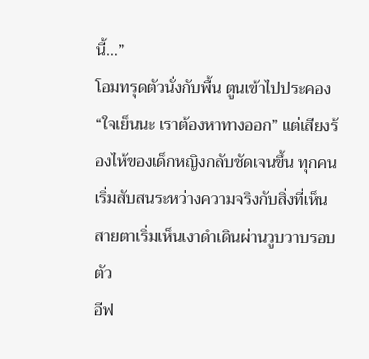นี้…”
โอมทรุดตัวนั่งกับพื้น ตูนเข้าไปประคอง “ใจเย็นนะ เราต้องหาทางออก” แต่เสียงร้องไห้ของเด็กหญิงกลับชัดเจนขึ้น ทุกคนเริ่มสับสนระหว่างความจริงกับสิ่งที่เห็น สายตาเริ่มเห็นเงาดำเดินผ่านวูบวาบรอบตัว
อีฟ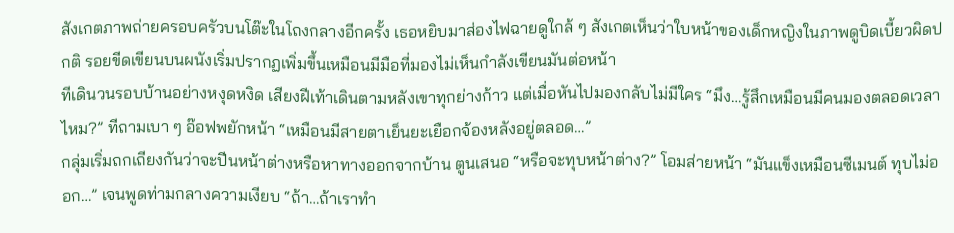สังเกตภาพถ่ายครอบครัวบนโต๊ะในโถงกลางอีกครั้ง เธอหยิบมาส่องไฟฉายดูใกล้ ๆ สังเกตเห็นว่าใบหน้าของเด็กหญิงในภาพดูบิดเบี้ยวผิดปกติ รอยขีดเขียนบนผนังเริ่มปรากฏเพิ่มขึ้นเหมือนมีมือที่มองไม่เห็นกำลังเขียนมันต่อหน้า
ทีเดินวนรอบบ้านอย่างหงุดหงิด เสียงฝีเท้าเดินตามหลังเขาทุกย่างก้าว แต่เมื่อหันไปมองกลับไม่มีใคร “มึง…รู้สึกเหมือนมีคนมองตลอดเวลาไหม?” ทีถามเบา ๆ อ๊อฟพยักหน้า “เหมือนมีสายตาเย็นยะเยือกจ้องหลังอยู่ตลอด…”
กลุ่มเริ่มถกเถียงกันว่าจะปีนหน้าต่างหรือหาทางออกจากบ้าน ตูนเสนอ “หรือจะทุบหน้าต่าง?” โอมส่ายหน้า “มันแข็งเหมือนซีเมนต์ ทุบไม่ออก…” เจนพูดท่ามกลางความเงียบ “ถ้า…ถ้าเราทำ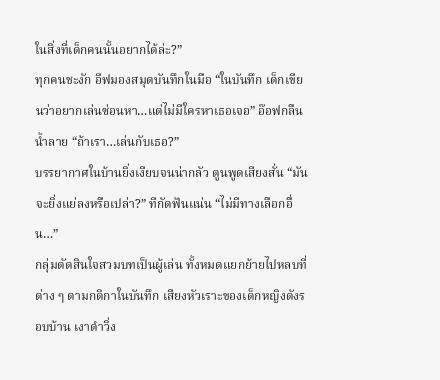ในสิ่งที่เด็กคนนั้นอยากได้ล่ะ?”
ทุกคนชะงัก อีฟมองสมุดบันทึกในมือ “ในบันทึก เด็กเขียนว่าอยากเล่นซ่อนหา…แต่ไม่มีใครหาเธอเจอ” อ๊อฟกลืนน้ำลาย “ถ้าเรา…เล่นกับเธอ?”
บรรยากาศในบ้านยิ่งเงียบจนน่ากลัว ตูนพูดเสียงสั่น “มันจะยิ่งแย่ลงหรือเปล่า?” ทีกัดฟันแน่น “ไม่มีทางเลือกอื่น…”
กลุ่มตัดสินใจสวมบทเป็นผู้เล่น ทั้งหมดแยกย้ายไปหลบที่ต่าง ๆ ตามกติกาในบันทึก เสียงหัวเราะของเด็กหญิงดังรอบบ้าน เงาดำวิ่ง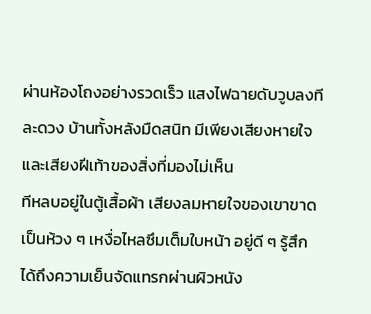ผ่านห้องโถงอย่างรวดเร็ว แสงไฟฉายดับวูบลงทีละดวง บ้านทั้งหลังมืดสนิท มีเพียงเสียงหายใจและเสียงฝีเท้าของสิ่งที่มองไม่เห็น
ทีหลบอยู่ในตู้เสื้อผ้า เสียงลมหายใจของเขาขาดเป็นห้วง ๆ เหงื่อไหลซึมเต็มใบหน้า อยู่ดี ๆ รู้สึกได้ถึงความเย็นจัดแทรกผ่านผิวหนัง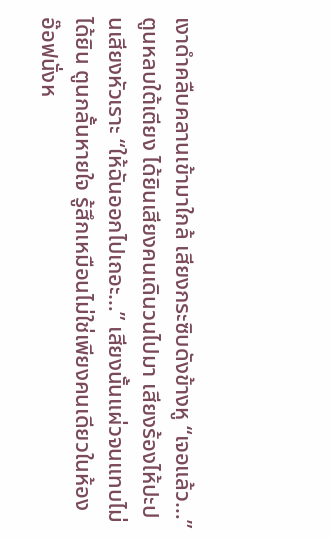เงาดำคลืบคลานเข้ามาใกล้ เสียงกระซิบดังข้างหู “เจอแล้ว…”
ตูนหลบใต้เตียง ได้ยินเสียงคนเดินวนไปมา เสียงร้องไห้ปะปนเสียงหัวเราะ “ให้ฉันออกไปเถอะ…” เสียงนั้นแผ่วจนแทบไม่ได้ยิน ตูนกลั้นหายใจ รู้สึกเหมือนไม่ใช่เพียงคนเดียวในห้อง
อ๊อฟนั่งห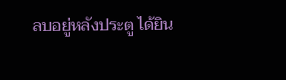ลบอยู่หลังประตู ได้ยิน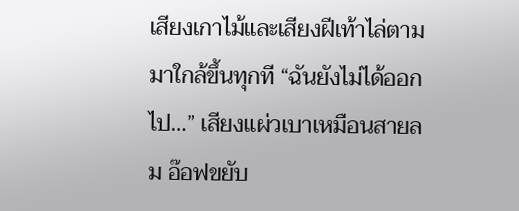เสียงเกาไม้และเสียงฝีเท้าไล่ตามมาใกล้ขึ้นทุกที “ฉันยังไม่ได้ออกไป…” เสียงแผ่วเบาเหมือนสายลม อ๊อฟขยับ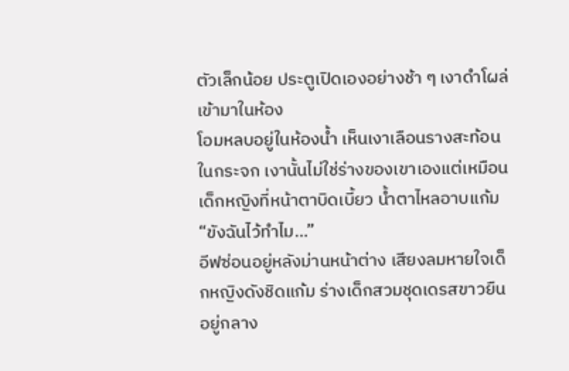ตัวเล็กน้อย ประตูเปิดเองอย่างช้า ๆ เงาดำโผล่เข้ามาในห้อง
โอมหลบอยู่ในห้องน้ำ เห็นเงาเลือนรางสะท้อนในกระจก เงานั้นไม่ใช่ร่างของเขาเองแต่เหมือนเด็กหญิงที่หน้าตาบิดเบี้ยว น้ำตาไหลอาบแก้ม “ขังฉันไว้ทำไม…”
อีฟซ่อนอยู่หลังม่านหน้าต่าง เสียงลมหายใจเด็กหญิงดังชิดแก้ม ร่างเด็กสวมชุดเดรสขาวยืนอยู่กลาง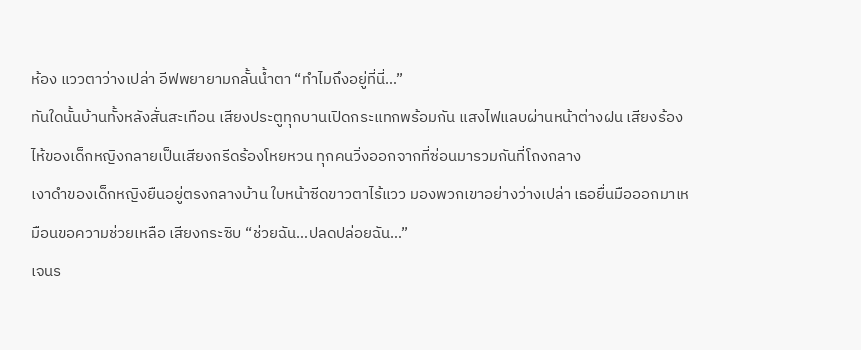ห้อง แววตาว่างเปล่า อีฟพยายามกลั้นน้ำตา “ทำไมถึงอยู่ที่นี่…”
ทันใดนั้นบ้านทั้งหลังสั่นสะเทือน เสียงประตูทุกบานเปิดกระแทกพร้อมกัน แสงไฟแลบผ่านหน้าต่างฝน เสียงร้องไห้ของเด็กหญิงกลายเป็นเสียงกรีดร้องโหยหวน ทุกคนวิ่งออกจากที่ซ่อนมารวมกันที่โถงกลาง
เงาดำของเด็กหญิงยืนอยู่ตรงกลางบ้าน ใบหน้าซีดขาวตาไร้แวว มองพวกเขาอย่างว่างเปล่า เธอยื่นมือออกมาเหมือนขอความช่วยเหลือ เสียงกระซิบ “ช่วยฉัน…ปลดปล่อยฉัน…”
เจนร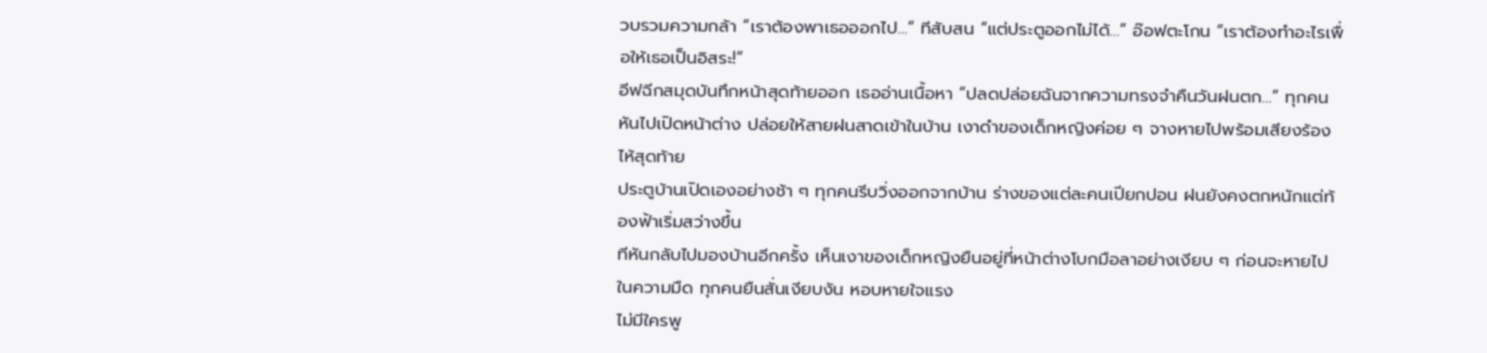วบรวมความกล้า “เราต้องพาเธอออกไป…” ทีสับสน “แต่ประตูออกไม่ได้…” อ๊อฟตะโกน “เราต้องทำอะไรเพื่อให้เธอเป็นอิสระ!”
อีฟฉีกสมุดบันทึกหน้าสุดท้ายออก เธออ่านเนื้อหา “ปลดปล่อยฉันจากความทรงจำคืนวันฝนตก…” ทุกคนหันไปเปิดหน้าต่าง ปล่อยให้สายฝนสาดเข้าในบ้าน เงาดำของเด็กหญิงค่อย ๆ จางหายไปพร้อมเสียงร้องไห้สุดท้าย
ประตูบ้านเปิดเองอย่างช้า ๆ ทุกคนรีบวิ่งออกจากบ้าน ร่างของแต่ละคนเปียกปอน ฝนยังคงตกหนักแต่ท้องฟ้าเริ่มสว่างขึ้น
ทีหันกลับไปมองบ้านอีกครั้ง เห็นเงาของเด็กหญิงยืนอยู่ที่หน้าต่างโบกมือลาอย่างเงียบ ๆ ก่อนจะหายไปในความมืด ทุกคนยืนสั่นเงียบงัน หอบหายใจแรง
ไม่มีใครพู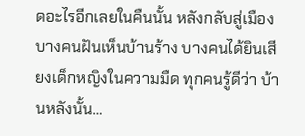ดอะไรอีกเลยในคืนนั้น หลังกลับสู่เมือง บางคนฝันเห็นบ้านร้าง บางคนได้ยินเสียงเด็กหญิงในความมืด ทุกคนรู้ดีว่า บ้านหลังนั้น…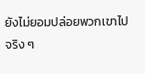ยังไม่ยอมปล่อยพวกเขาไปจริง ๆ